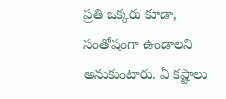ప్రతి ఒక్కరు కూడా, సంతోషంగా ఉండాలని అనుకుంటారు. ఏ కష్టాలు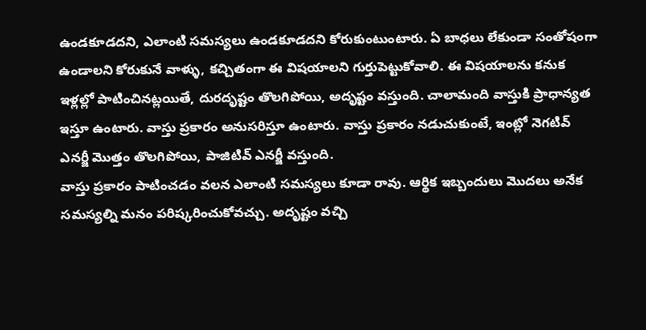ఉండకూడదని, ఎలాంటి సమస్యలు ఉండకూడదని కోరుకుంటుంటారు. ఏ బాధలు లేకుండా సంతోషంగా ఉండాలని కోరుకునే వాళ్ళు, కచ్చితంగా ఈ విషయాలని గుర్తుపెట్టుకోవాలి. ఈ విషయాలను కనుక ఇళ్లల్లో పాటించినట్లయితే, దురదృష్టం తొలగిపోయి, అదృష్టం వస్తుంది. చాలామంది వాస్తుకి ప్రాధాన్యత ఇస్తూ ఉంటారు. వాస్తు ప్రకారం అనుసరిస్తూ ఉంటారు. వాస్తు ప్రకారం నడుచుకుంటే, ఇంట్లో నెగటివ్ ఎనర్జీ మొత్తం తొలగిపోయి, పాజిటివ్ ఎనర్జీ వస్తుంది.
వాస్తు ప్రకారం పాటించడం వలన ఎలాంటి సమస్యలు కూడా రావు. ఆర్థిక ఇబ్బందులు మొదలు అనేక సమస్యల్ని మనం పరిష్కరించుకోవచ్చు. అదృష్టం వచ్చి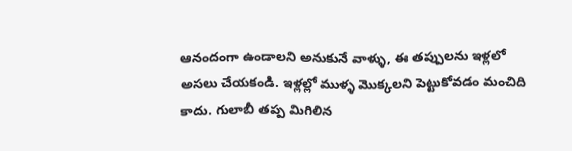ఆనందంగా ఉండాలని అనుకునే వాళ్ళు, ఈ తప్పులను ఇళ్లలో అసలు చేయకండి. ఇళ్లల్లో ముళ్ళ మొక్కలని పెట్టుకోవడం మంచిది కాదు. గులాబీ తప్ప మిగిలిన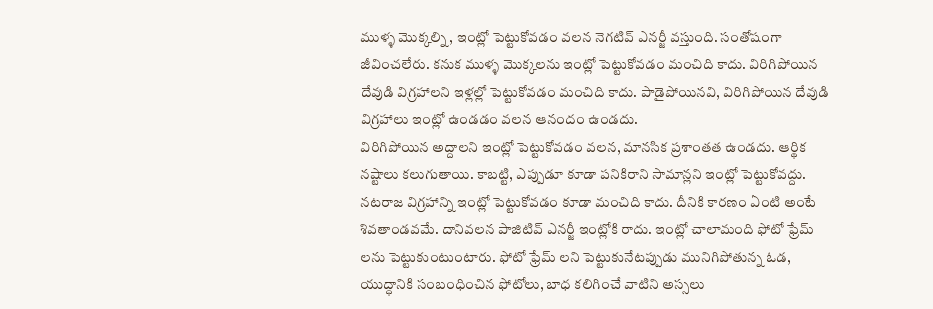ముళ్ళ మొక్కల్ని, ఇంట్లో పెట్టుకోవడం వలన నెగటివ్ ఎనర్జీ వస్తుంది. సంతోషంగా జీవించలేరు. కనుక ముళ్ళ మొక్కలను ఇంట్లో పెట్టుకోవడం మంచిది కాదు. విరిగిపోయిన దేవుడి విగ్రహాలని ఇళ్లల్లో పెట్టుకోవడం మంచిది కాదు. పాడైపోయినవి, విరిగిపోయిన దేవుడి విగ్రహాలు ఇంట్లో ఉండడం వలన ఆనందం ఉండదు.
విరిగిపోయిన అద్దాలని ఇంట్లో పెట్టుకోవడం వలన, మానసిక ప్రశాంతత ఉండదు. ఆర్థిక నష్టాలు కలుగుతాయి. కాబట్టి, ఎప్పుడూ కూడా పనికిరాని సామాన్లని ఇంట్లో పెట్టుకోవద్దు. నటరాజ విగ్రహాన్ని ఇంట్లో పెట్టుకోవడం కూడా మంచిది కాదు. దీనికి కారణం ఏంటి అంటే శివతాండవమే. దానివలన పాజిటివ్ ఎనర్జీ ఇంట్లోకి రాదు. ఇంట్లో చాలామంది ఫోటో ఫ్రేమ్ లను పెట్టుకుంటుంటారు. ఫోటో ఫ్రేమ్ లని పెట్టుకునేటప్పుడు మునిగిపోతున్న ఓడ, యుద్ధానికి సంబంధించిన ఫోటోలు, బాధ కలిగించే వాటిని అస్సలు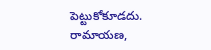పెట్టుకోకూడదు.
రామాయణ,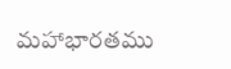మహాభారతము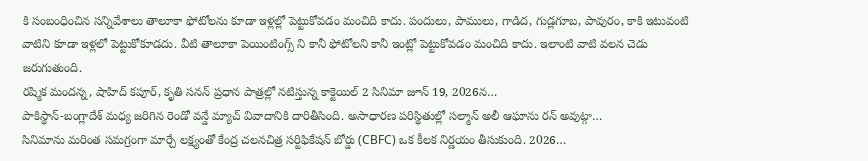కి సంబంధించిన సన్నివేశాలు తాలూకా ఫోటోలను కూడా ఇళ్లల్లో పెట్టుకోవడం మంచిది కాదు. పందులు, పాములు, గాడిద, గుడ్లగూబ, పావురం, కాకి ఇటువంటి వాటిని కూడా ఇళ్లలో పెట్టుకోకూడదు. వీటి తాలూకా పెయింటింగ్స్ ని కానీ ఫోటోలని కానీ ఇంట్లో పెట్టుకోవడం మంచిది కాదు. ఇలాంటి వాటి వలన చెడు జరుగుతుంది.
రష్మిక మందన్న, షాహిద్ కపూర్, కృతి సనన్ ప్రధాన పాత్రల్లో నటిస్తున్న కాక్టెయిల్ 2 సినిమా జూన్ 19, 2026న…
పాకిస్థాన్-బంగ్లాదేశ్ మధ్య జరిగిన రెండో వన్డే మ్యాచ్ వివాదానికి దారితీసింది. అసాధారణ పరిస్థితుల్లో సల్మాన్ అలీ ఆఘాను రన్ అవుట్గా…
సినిమాను మరింత సమగ్రంగా మార్చే లక్ష్యంతో కేంద్ర చలనచిత్ర సర్టిఫికేషన్ బోర్డు (CBFC) ఒక కీలక నిర్ణయం తీసుకుంది. 2026…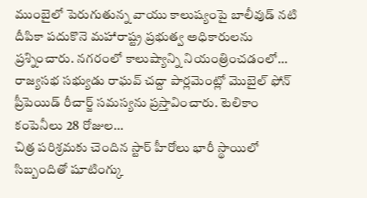ముంబైలో పెరుగుతున్న వాయు కాలుష్యంపై బాలీవుడ్ నటి దీపికా పదుకొనె మహారాష్ట్ర ప్రభుత్వ అధికారులను ప్రశ్నించారు. నగరంలో కాలుష్యాన్ని నియంత్రించడంలో…
రాజ్యసభ సభ్యుడు రాఘవ్ చద్దా పార్లమెంట్లో మొబైల్ ఫోన్ ప్రీపెయిడ్ రీచార్జ్ సమస్యను ప్రస్తావించారు. టెలికాం కంపెనీలు 28 రోజుల…
చిత్ర పరిశ్రమకు చెందిన స్టార్ హీరోలు భారీ స్థాయిలో సిబ్బందితో షూటింగ్కు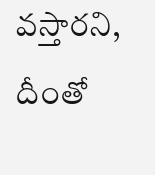వస్తారని, దీంతో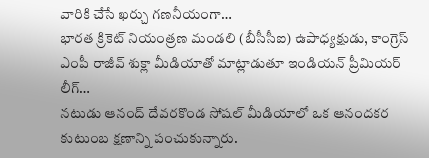వారికి చేసే ఖర్చు గణనీయంగా…
భారత క్రికెట్ నియంత్రణ మండలి (బీసీసీఐ) ఉపాధ్యక్షుడు, కాంగ్రెస్ ఎంపీ రాజీవ్ శుక్లా మీడియాతో మాట్లాడుతూ ఇండియన్ ప్రీమియర్ లీగ్…
నటుడు ఆనంద్ దేవరకొండ సోషల్ మీడియాలో ఒక ఆనందకర కుటుంబ క్షణాన్ని పంచుకున్నారు.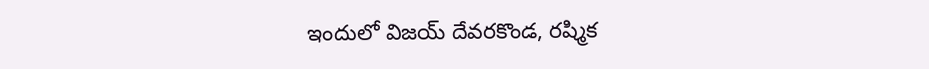ఇందులో విజయ్ దేవరకొండ, రష్మిక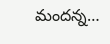మందన్న…